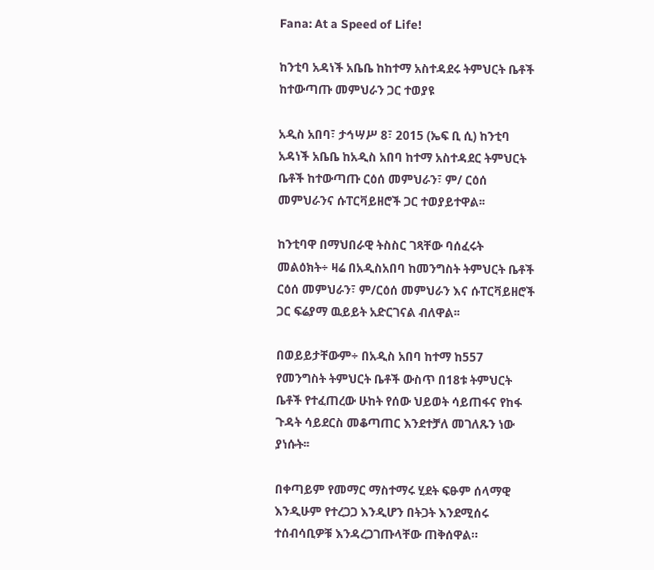Fana: At a Speed of Life!

ከንቲባ አዳነች አቤቤ ከከተማ አስተዳደሩ ትምህርት ቤቶች ከተውጣጡ መምህራን ጋር ተወያዩ

አዲስ አበባ፣ ታኅሣሥ 8፣ 2015 (ኤፍ ቢ ሲ) ከንቲባ አዳነች አቤቤ ከአዲስ አበባ ከተማ አስተዳደር ትምህርት ቤቶች ከተውጣጡ ርዕሰ መምህራን፣ ም/ ርዕሰ መምህራንና ሱፐርቫይዘሮች ጋር ተወያይተዋል፡፡

ከንቲባዋ በማህበራዊ ትስስር ገጻቸው ባሰፈሩት መልዕክት÷ ዛሬ በአዲስአበባ ከመንግስት ትምህርት ቤቶች ርዕሰ መምህራን፣ ም/ርዕሰ መምህራን እና ሱፐርቫይዘሮች ጋር ፍሬያማ ዉይይት አድርገናል ብለዋል፡፡

በወይይታቸውም÷ በአዲስ አበባ ከተማ ከ557 የመንግስት ትምህርት ቤቶች ውስጥ በ18ቱ ትምህርት ቤቶች የተፈጠረው ሁከት የሰው ህይወት ሳይጠፋና የከፋ ጉዳት ሳይደርስ መቆጣጠር እንደተቻለ መገለጹን ነው ያነሱት፡፡

በቀጣይም የመማር ማስተማሩ ሂደት ፍፁም ሰላማዊ እንዲሁም የተረጋጋ እንዲሆን በትጋት እንደሚሰሩ ተሰብሳቢዎቹ እንዳረጋገጡላቸው ጠቅሰዋል።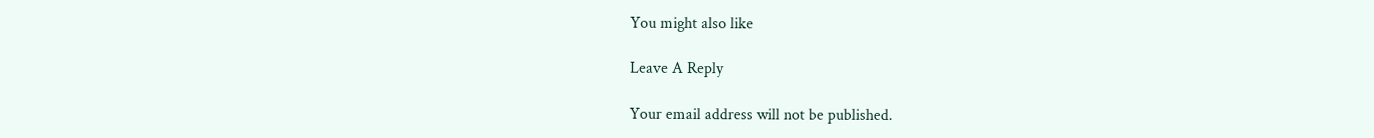You might also like

Leave A Reply

Your email address will not be published.